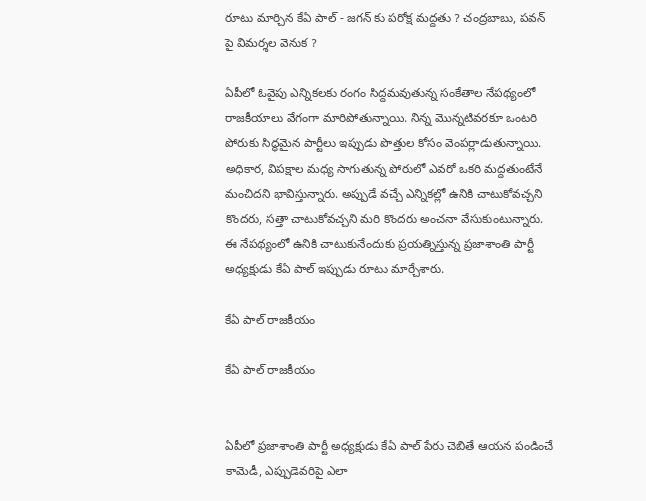రూటు మార్చిన కేఏ పాల్ - జగన్ కు పరోక్ష మద్దతు ? చంద్రబాబు, పవన్ పై విమర్శల వెనుక ?

ఏపీలో ఓవైపు ఎన్నికలకు రంగం సిద్దమవుతున్న సంకేతాల నేపథ్యంలో రాజకీయాలు వేగంగా మారిపోతున్నాయి. నిన్న మొన్నటివరకూ ఒంటరి పోరుకు సిద్ధమైన పార్టీలు ఇప్పుడు పొత్తుల కోసం వెంపర్లాడుతున్నాయి. అధికార, విపక్షాల మధ్య సాగుతున్న పోరులో ఎవరో ఒకరి మద్దతుంటేనే మంచిదని భావిస్తున్నారు. అప్పుడే వచ్చే ఎన్నికల్లో ఉనికి చాటుకోవచ్చని కొందరు, సత్తా చాటుకోవచ్చని మరి కొందరు అంచనా వేసుకుంటున్నారు. ఈ నేపథ్యంలో ఉనికి చాటుకునేందుకు ప్రయత్నిస్తున్న ప్రజాశాంతి పార్టీ అధ్యక్షుడు కేఏ పాల్ ఇప్పుడు రూటు మార్చేశారు.

కేఏ పాల్ రాజకీయం

కేఏ పాల్ రాజకీయం


ఏపీలో ప్రజాశాంతి పార్టీ అధ్యక్షుడు కేఏ పాల్ పేరు చెబితే ఆయన పండించే కామెడీ, ఎప్పుడెవరిపై ఎలా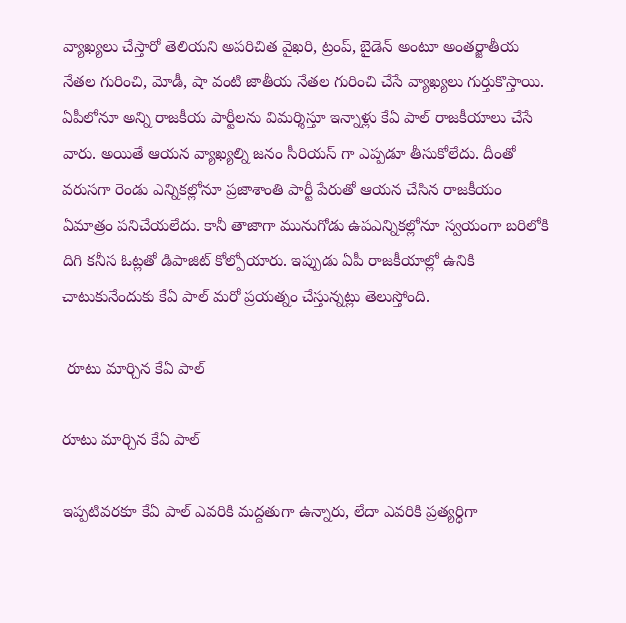వ్యాఖ్యలు చేస్తారో తెలియని అపరిచిత వైఖరి, ట్రంప్, బైడెన్ అంటూ అంతర్జాతీయ నేతల గురించి, మోడీ, షా వంటి జాతీయ నేతల గురించి చేసే వ్యాఖ్యలు గుర్తుకొస్తాయి. ఏపీలోనూ అన్ని రాజకీయ పార్టీలను విమర్శిస్తూ ఇన్నాళ్లు కేఏ పాల్ రాజకీయాలు చేసే వారు. అయితే ఆయన వ్యాఖ్యల్ని జనం సీరియస్ గా ఎప్పడూ తీసుకోలేదు. దీంతో వరుసగా రెండు ఎన్నికల్లోనూ ప్రజాశాంతి పార్టీ పేరుతో ఆయన చేసిన రాజకీయం ఏమాత్రం పనిచేయలేదు. కానీ తాజాగా మునుగోడు ఉపఎన్నికల్లోనూ స్వయంగా బరిలోకి దిగి కనీస ఓట్లతో డిపాజిట్ కోల్పోయారు. ఇప్పుడు ఏపీ రాజకీయాల్లో ఉనికి చాటుకునేందుకు కేఏ పాల్ మరో ప్రయత్నం చేస్తున్నట్లు తెలుస్తోంది.

 రూటు మార్చిన కేఏ పాల్

రూటు మార్చిన కేఏ పాల్

ఇప్పటివరకూ కేఏ పాల్ ఎవరికి మద్దతుగా ఉన్నారు, లేదా ఎవరికి ప్రత్యర్ధిగా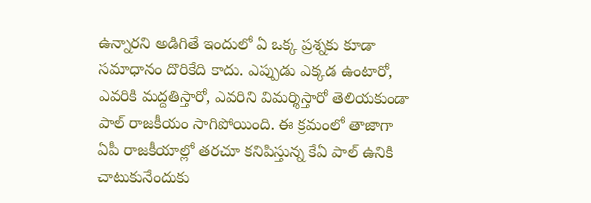ఉన్నారని అడిగితే ఇందులో ఏ ఒక్క ప్రశ్నకు కూడా సమాధానం దొరికేది కాదు. ఎప్పుడు ఎక్కడ ఉంటారో, ఎవరికి మద్దతిస్తారో, ఎవరిని విమర్శిస్తారో తెలియకుండా పాల్ రాజకీయం సాగిపోయింది. ఈ క్రమంలో తాజాగా ఏపీ రాజకీయాల్లో తరచూ కనిపిస్తున్న కేఏ పాల్ ఉనికి చాటుకునేందుకు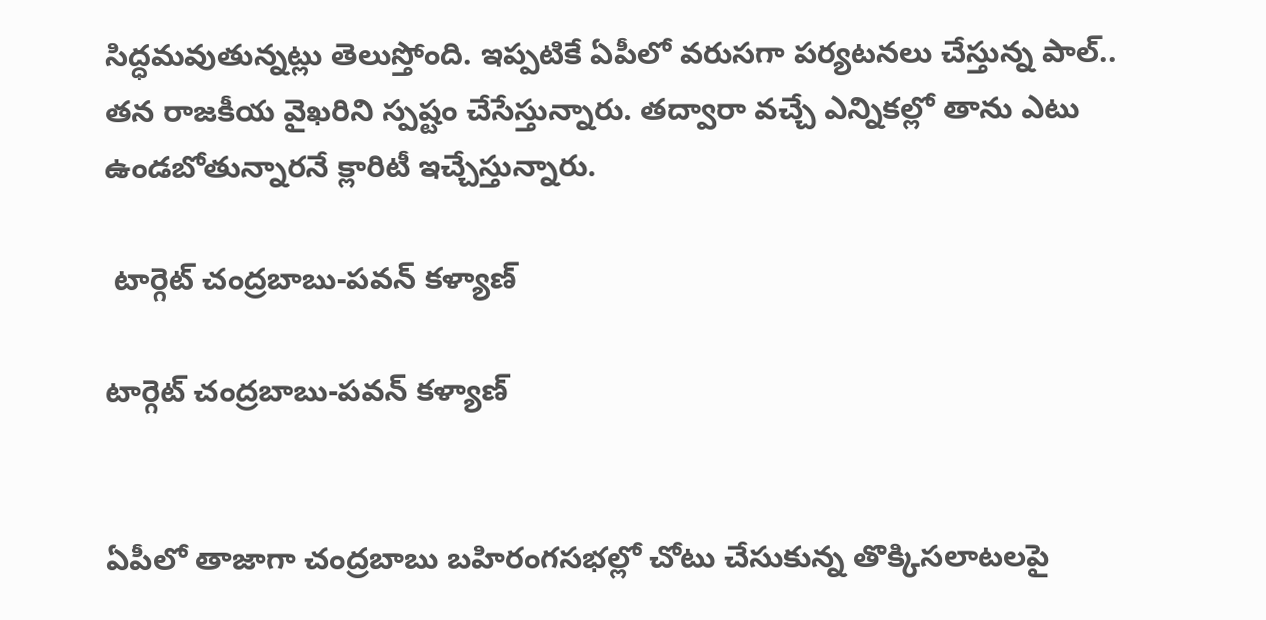సిద్ధమవుతున్నట్లు తెలుస్తోంది. ఇప్పటికే ఏపీలో వరుసగా పర్యటనలు చేస్తున్న పాల్.. తన రాజకీయ వైఖరిని స్పష్టం చేసేస్తున్నారు. తద్వారా వచ్చే ఎన్నికల్లో తాను ఎటు ఉండబోతున్నారనే క్లారిటీ ఇచ్చేస్తున్నారు.

 టార్గెట్ చంద్రబాబు-పవన్ కళ్యాణ్

టార్గెట్ చంద్రబాబు-పవన్ కళ్యాణ్


ఏపీలో తాజాగా చంద్రబాబు బహిరంగసభల్లో చోటు చేసుకున్న తొక్కిసలాటలపై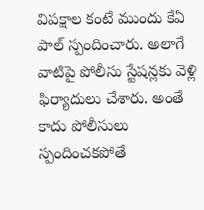విపక్షాల కంటే ముందు కేఏ పాల్ స్పందించారు. అలాగే వాటిపై పోలీసు స్టేషన్లకు వెళ్లి ఫిర్యాదులు చేశారు. అంతే కాదు పోలీసులు స్పందించకపోతే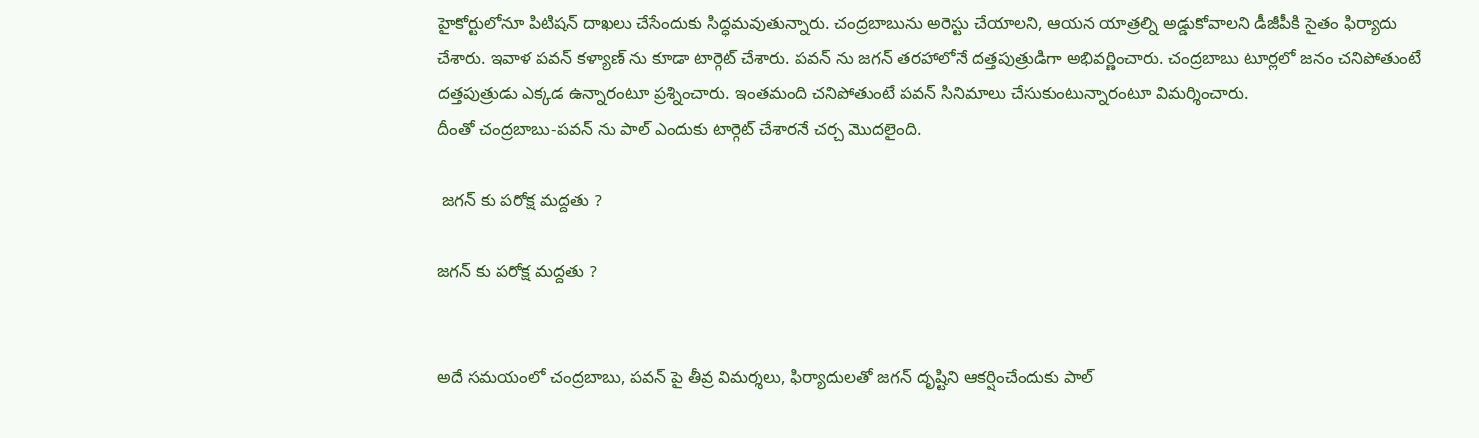హైకోర్టులోనూ పిటిషన్ దాఖలు చేసేందుకు సిద్ధమవుతున్నారు. చంద్రబాబును అరెస్టు చేయాలని, ఆయన యాత్రల్ని అడ్డుకోవాలని డీజీపీకి సైతం ఫిర్యాదు చేశారు. ఇవాళ పవన్ కళ్యాణ్ ను కూడా టార్గెట్ చేశారు. పవన్ ను జగన్ తరహాలోనే దత్తపుత్రుడిగా అభివర్ణించారు. చంద్రబాబు టూర్లలో జనం చనిపోతుంటే దత్తపుత్రుడు ఎక్కడ ఉన్నారంటూ ప్రశ్నించారు. ఇంతమంది చనిపోతుంటే పవన్ సినిమాలు చేసుకుంటున్నారంటూ విమర్శించారు.
దీంతో చంద్రబాబు-పవన్ ను పాల్ ఎందుకు టార్గెట్ చేశారనే చర్చ మొదలైంది.

 జగన్ కు పరోక్ష మద్దతు ?

జగన్ కు పరోక్ష మద్దతు ?


అదే సమయంలో చంద్రబాబు, పవన్ పై తీవ్ర విమర్శలు, ఫిర్యాదులతో జగన్ దృష్టిని ఆకర్షించేందుకు పాల్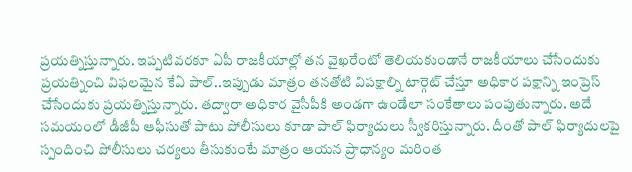ప్రయత్నిస్తున్నారు. ఇప్పటివరకూ ఏపీ రాజకీయాల్లో తన వైఖరేంటో తెలియకుండానే రాజకీయాలు చేసేందుకు ప్రయత్నించి విఫలమైన కేఏ పాల్..ఇప్పుడు మాత్రం తనతోటి విపక్షాల్ని టార్గెట్ చేస్తూ అధికార పక్షాన్ని ఇంప్రెస్ చేసేందుకు ప్రయత్నిస్తున్నారు. తద్వారా అధికార వైసీపీకి అండగా ఉండేలా సంకేతాలు పంపుతున్నారు. అదే సమయంలో డీజీపీ ఆఫీసుతో పాటు పోలీసులు కూడా పాల్ ఫిర్యాదులు స్వీకరిస్తున్నారు. దీంతో పాల్ ఫిర్యాదులపై స్పందించి పోలీసులు చర్యలు తీసుకుంటే మాత్రం ఆయన ప్రాధాన్యం మరింత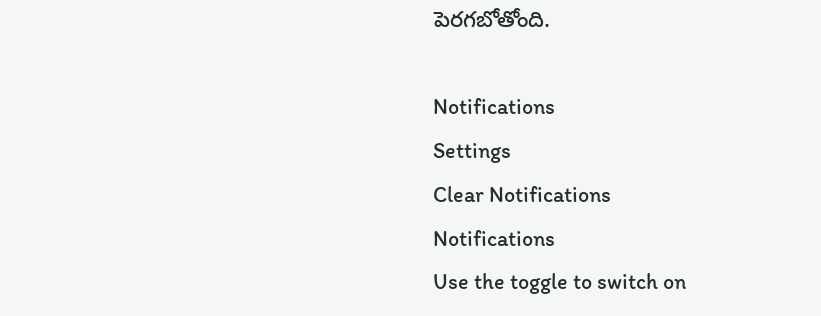పెరగబోతోంది.

Notifications
Settings
Clear Notifications
Notifications
Use the toggle to switch on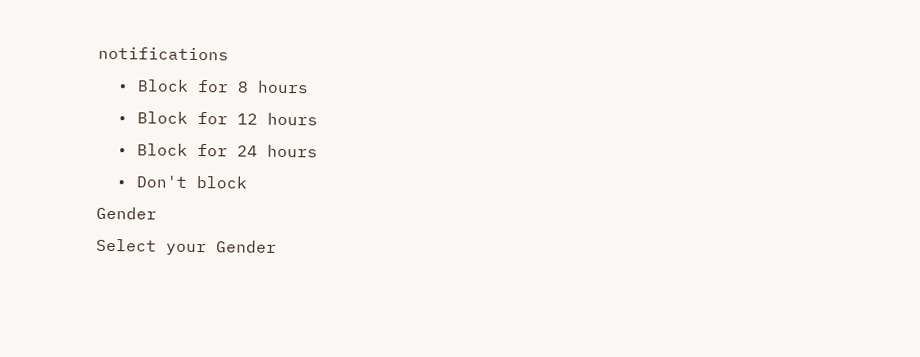notifications
  • Block for 8 hours
  • Block for 12 hours
  • Block for 24 hours
  • Don't block
Gender
Select your Gender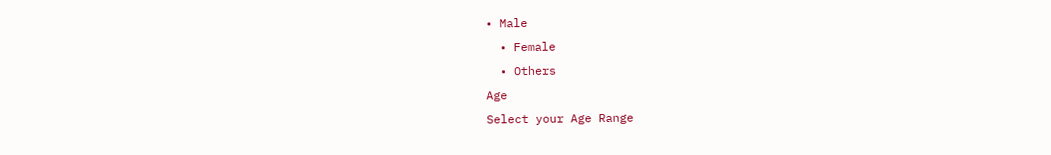• Male
  • Female
  • Others
Age
Select your Age Range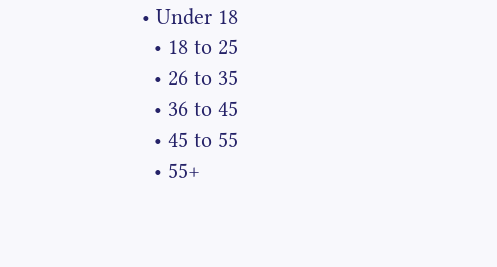• Under 18
  • 18 to 25
  • 26 to 35
  • 36 to 45
  • 45 to 55
  • 55+